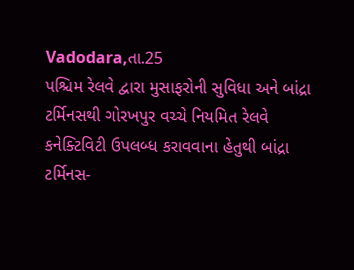Vadodara,તા.25
પશ્ચિમ રેલવે દ્વારા મુસાફરોની સુવિધા અને બાંદ્રા ટર્મિનસથી ગોરખપુર વચ્ચે નિયમિત રેલવે કનેક્ટિવિટી ઉપલબ્ધ કરાવવાના હેતુથી બાંદ્રા ટર્મિનસ-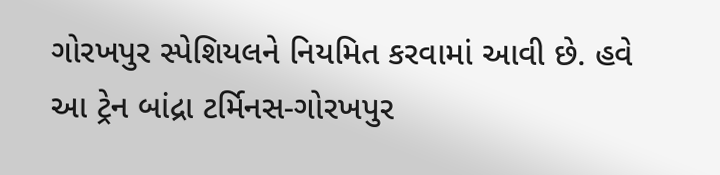ગોરખપુર સ્પેશિયલને નિયમિત કરવામાં આવી છે. હવે આ ટ્રેન બાંદ્રા ટર્મિનસ-ગોરખપુર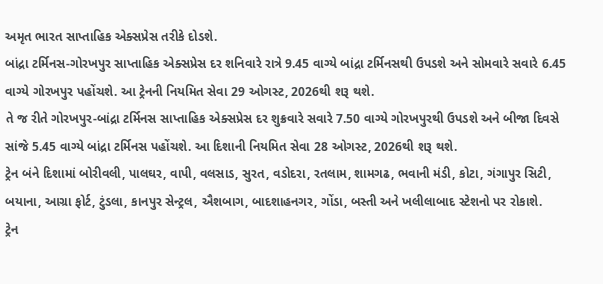અમૃત ભારત સાપ્તાહિક એક્સપ્રેસ તરીકે દોડશે.
બાંદ્રા ટર્મિનસ-ગોરખપુર સાપ્તાહિક એક્સપ્રેસ દર શનિવારે રાત્રે 9.45 વાગ્યે બાંદ્રા ટર્મિનસથી ઉપડશે અને સોમવારે સવારે 6.45 વાગ્યે ગોરખપુર પહોંચશે. આ ટ્રેનની નિયમિત સેવા 29 ઓગસ્ટ, 2026થી શરૂ થશે.
તે જ રીતે ગોરખપુર-બાંદ્રા ટર્મિનસ સાપ્તાહિક એક્સપ્રેસ દર શુક્રવારે સવારે 7.50 વાગ્યે ગોરખપુરથી ઉપડશે અને બીજા દિવસે સાંજે 5.45 વાગ્યે બાંદ્રા ટર્મિનસ પહોંચશે. આ દિશાની નિયમિત સેવા 28 ઓગસ્ટ, 2026થી શરૂ થશે.
ટ્રેન બંને દિશામાં બોરીવલી, પાલઘર, વાપી, વલસાડ, સુરત, વડોદરા, રતલામ, શામગઢ, ભવાની મંડી, કોટા, ગંગાપુર સિટી, બયાના, આગ્રા ફોર્ટ, ટુંડલા, કાનપુર સેન્ટ્રલ, ઐશબાગ, બાદશાહનગર, ગોંડા, બસ્તી અને ખલીલાબાદ સ્ટેશનો પર રોકાશે.
ટ્રેન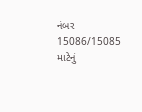નંબર 15086/15085 માટેનું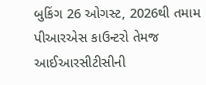બુકિંગ 26 ઓગસ્ટ, 2026થી તમામ પીઆરએસ કાઉન્ટરો તેમજ આઈઆરસીટીસીની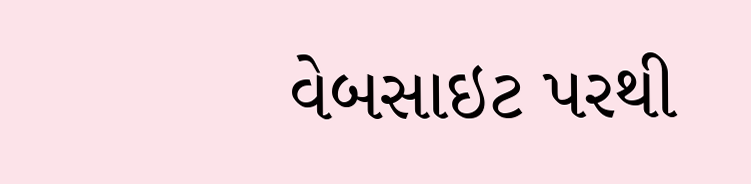વેબસાઇટ પરથી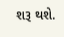શરૂ થશે.